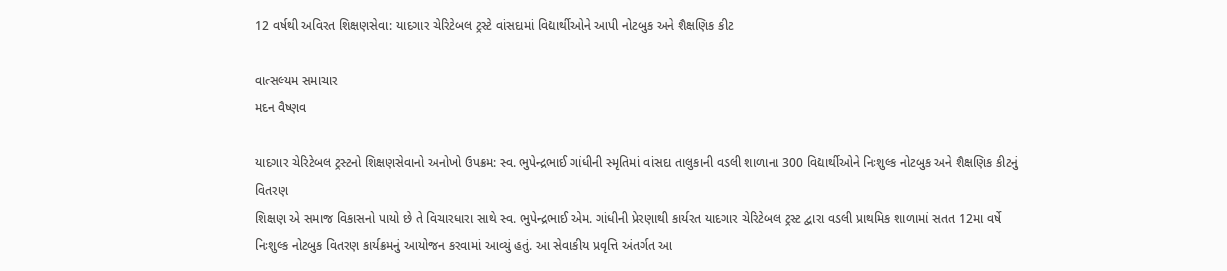12 વર્ષથી અવિરત શિક્ષણસેવા: યાદગાર ચેરિટેબલ ટ્રસ્ટે વાંસદામાં વિદ્યાર્થીઓને આપી નોટબુક અને શૈક્ષણિક કીટ

વાત્સલ્યમ સમાચાર
મદન વૈષ્ણવ

યાદગાર ચેરિટેબલ ટ્રસ્ટનો શિક્ષણસેવાનો અનોખો ઉપક્રમ: સ્વ. ભુપેન્દ્રભાઈ ગાંધીની સ્મૃતિમાં વાંસદા તાલુકાની વડલી શાળાના 300 વિદ્યાર્થીઓને નિઃશુલ્ક નોટબુક અને શૈક્ષણિક કીટનું વિતરણ
શિક્ષણ એ સમાજ વિકાસનો પાયો છે તે વિચારધારા સાથે સ્વ. ભુપેન્દ્રભાઈ એમ. ગાંધીની પ્રેરણાથી કાર્યરત યાદગાર ચેરિટેબલ ટ્રસ્ટ દ્વારા વડલી પ્રાથમિક શાળામાં સતત 12મા વર્ષે નિઃશુલ્ક નોટબુક વિતરણ કાર્યક્રમનું આયોજન કરવામાં આવ્યું હતું. આ સેવાકીય પ્રવૃત્તિ અંતર્ગત આ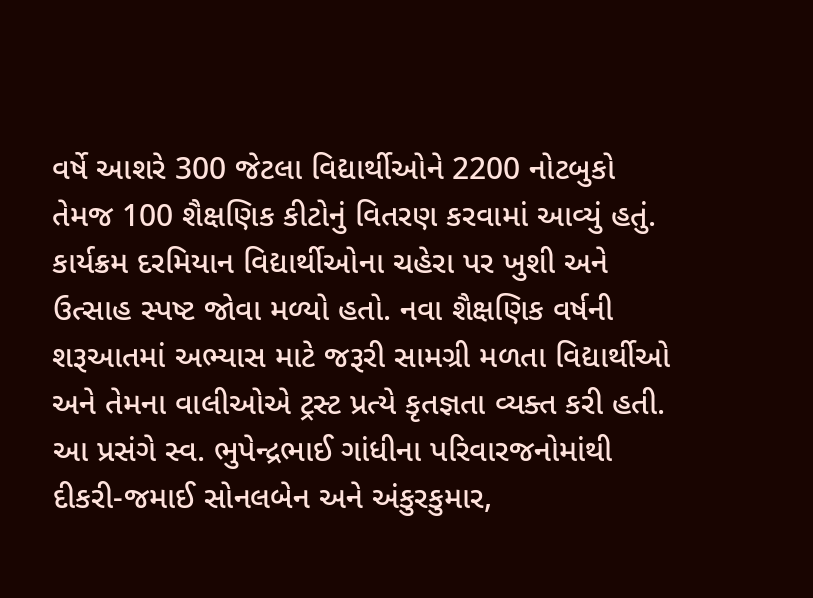વર્ષે આશરે 300 જેટલા વિદ્યાર્થીઓને 2200 નોટબુકો તેમજ 100 શૈક્ષણિક કીટોનું વિતરણ કરવામાં આવ્યું હતું.
કાર્યક્રમ દરમિયાન વિદ્યાર્થીઓના ચહેરા પર ખુશી અને ઉત્સાહ સ્પષ્ટ જોવા મળ્યો હતો. નવા શૈક્ષણિક વર્ષની શરૂઆતમાં અભ્યાસ માટે જરૂરી સામગ્રી મળતા વિદ્યાર્થીઓ અને તેમના વાલીઓએ ટ્રસ્ટ પ્રત્યે કૃતજ્ઞતા વ્યક્ત કરી હતી.
આ પ્રસંગે સ્વ. ભુપેન્દ્રભાઈ ગાંધીના પરિવારજનોમાંથી દીકરી-જમાઈ સોનલબેન અને અંકુરકુમાર,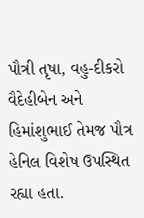પૌત્રી તૃષા, વહુ-દીકરો વૈદેહીબેન અને હિમાંશુભાઈ તેમજ પૌત્ર હેનિલ વિશેષ ઉપસ્થિત રહ્યા હતા.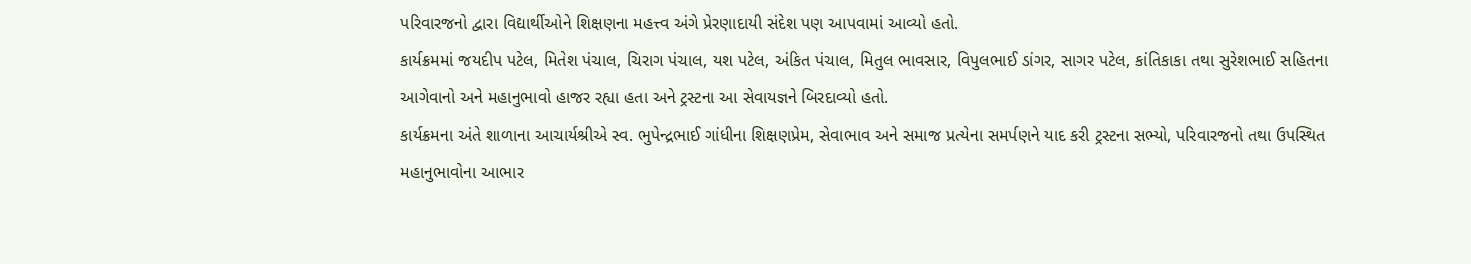પરિવારજનો દ્વારા વિદ્યાર્થીઓને શિક્ષણના મહત્ત્વ અંગે પ્રેરણાદાયી સંદેશ પણ આપવામાં આવ્યો હતો.
કાર્યક્રમમાં જયદીપ પટેલ, મિતેશ પંચાલ, ચિરાગ પંચાલ, યશ પટેલ, અંકિત પંચાલ, મિતુલ ભાવસાર, વિપુલભાઈ ડાંગર, સાગર પટેલ, કાંતિકાકા તથા સુરેશભાઈ સહિતના આગેવાનો અને મહાનુભાવો હાજર રહ્યા હતા અને ટ્રસ્ટના આ સેવાયજ્ઞને બિરદાવ્યો હતો.
કાર્યક્રમના અંતે શાળાના આચાર્યશ્રીએ સ્વ. ભુપેન્દ્રભાઈ ગાંધીના શિક્ષણપ્રેમ, સેવાભાવ અને સમાજ પ્રત્યેના સમર્પણને યાદ કરી ટ્રસ્ટના સભ્યો, પરિવારજનો તથા ઉપસ્થિત મહાનુભાવોના આભાર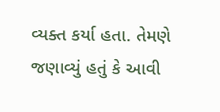વ્યક્ત કર્યા હતા. તેમણે જણાવ્યું હતું કે આવી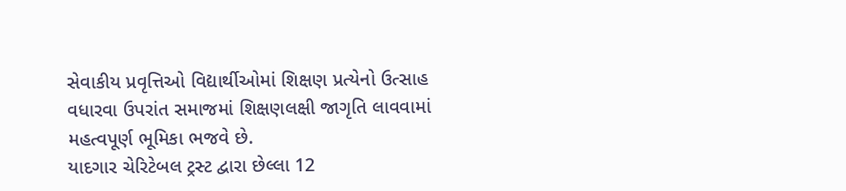સેવાકીય પ્રવૃત્તિઓ વિદ્યાર્થીઓમાં શિક્ષણ પ્રત્યેનો ઉત્સાહ વધારવા ઉપરાંત સમાજમાં શિક્ષણલક્ષી જાગૃતિ લાવવામાં મહત્વપૂર્ણ ભૂમિકા ભજવે છે.
યાદગાર ચેરિટેબલ ટ્રસ્ટ દ્વારા છેલ્લા 12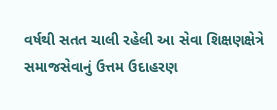વર્ષથી સતત ચાલી રહેલી આ સેવા શિક્ષણક્ષેત્રે સમાજસેવાનું ઉત્તમ ઉદાહરણ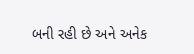બની રહી છે અને અનેક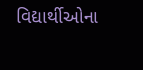વિદ્યાર્થીઓના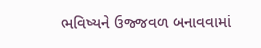ભવિષ્યને ઉજ્જવળ બનાવવામાં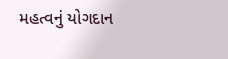મહત્વનું યોગદાન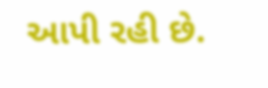આપી રહી છે.